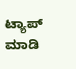ಟ್ಯಾಪ್ ಮಾಡಿ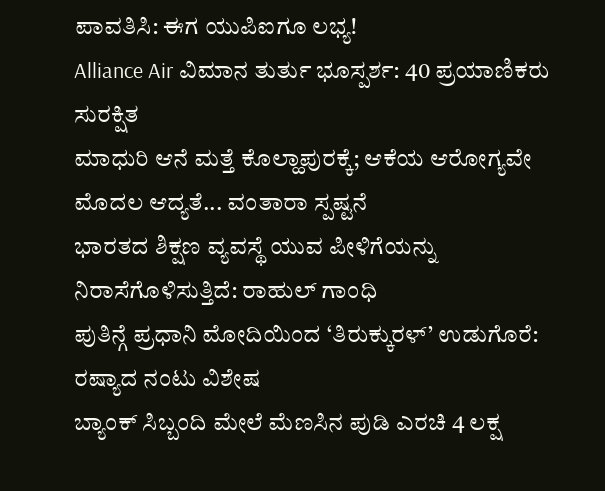ಪಾವತಿಸಿ: ಈಗ ಯುಪಿಐಗೂ ಲಭ್ಯ!
Alliance Air ವಿಮಾನ ತುರ್ತು ಭೂಸ್ಪರ್ಶ: 40 ಪ್ರಯಾಣಿಕರು ಸುರಕ್ಷಿತ
ಮಾಧುರಿ ಆನೆ ಮತ್ತೆ ಕೊಲ್ಹಾಪುರಕ್ಕೆ; ಆಕೆಯ ಆರೋಗ್ಯವೇ ಮೊದಲ ಆದ್ಯತೆ... ವಂತಾರಾ ಸ್ಪಷ್ಟನೆ
ಭಾರತದ ಶಿಕ್ಷಣ ವ್ಯವಸ್ಥೆ ಯುವ ಪೀಳಿಗೆಯನ್ನು ನಿರಾಸೆಗೊಳಿಸುತ್ತಿದೆ: ರಾಹುಲ್ ಗಾಂಧಿ
ಪುತಿನ್ಗೆ ಪ್ರಧಾನಿ ಮೋದಿಯಿಂದ ‘ತಿರುಕ್ಕುರಳ್’ ಉಡುಗೊರೆ: ರಷ್ಯಾದ ನಂಟು ವಿಶೇಷ
ಬ್ಯಾಂಕ್ ಸಿಬ್ಬಂದಿ ಮೇಲೆ ಮೆಣಸಿನ ಪುಡಿ ಎರಚಿ 4 ಲಕ್ಷ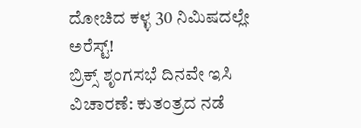ದೋಚಿದ ಕಳ್ಳ 30 ನಿಮಿಷದಲ್ಲೇ ಅರೆಸ್ಟ್!
ಬ್ರಿಕ್ಸ್ ಶೃಂಗಸಭೆ ದಿನವೇ ಇಸಿ ವಿಚಾರಣೆ: ಕುತಂತ್ರದ ನಡೆ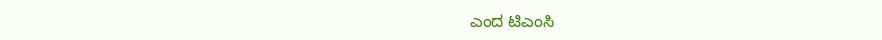ಎಂದ ಟಿಎಂಸಿ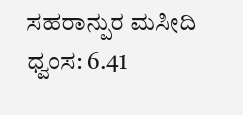ಸಹರಾನ್ಪುರ ಮಸೀದಿ ಧ್ವಂಸ: 6.41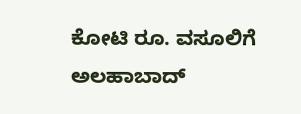ಕೋಟಿ ರೂ. ವಸೂಲಿಗೆ ಅಲಹಾಬಾದ್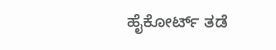ಹೈಕೋರ್ಟ್ ತಡೆ